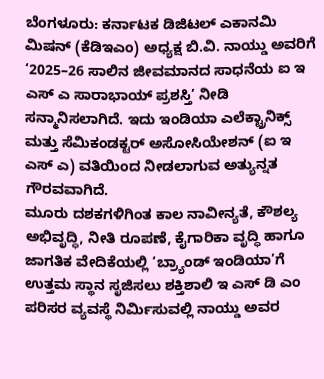ಬೆಂಗಳೂರು: ಕರ್ನಾಟಕ ಡಿಜಿಟಲ್ ಎಕಾನಮಿ ಮಿಷನ್ (ಕೆಡಿಇಎಂ) ಅಧ್ಯಕ್ಷ ಬಿ.ವಿ. ನಾಯ್ಡು ಅವರಿಗೆ ‘2025–26 ಸಾಲಿನ ಜೀವಮಾನದ ಸಾಧನೆಯ ಐ ಇ ಎಸ್ ಎ ಸಾರಾಭಾಯ್ ಪ್ರಶಸ್ತಿ’ ನೀಡಿ ಸನ್ಮಾನಿಸಲಾಗಿದೆ. ಇದು ಇಂಡಿಯಾ ಎಲೆಕ್ಟ್ರಾನಿಕ್ಸ್ ಮತ್ತು ಸೆಮಿಕಂಡಕ್ಟರ್ ಅಸೋಸಿಯೇಶನ್ (ಐ ಇ ಎಸ್ ಎ) ವತಿಯಿಂದ ನೀಡಲಾಗುವ ಅತ್ಯುನ್ನತ ಗೌರವವಾಗಿದೆ.
ಮೂರು ದಶಕಗಳಿಗಿಂತ ಕಾಲ ನಾವೀನ್ಯತೆ, ಕೌಶಲ್ಯ ಅಭಿವೃದ್ಧಿ, ನೀತಿ ರೂಪಣೆ, ಕೈಗಾರಿಕಾ ವೃದ್ಧಿ ಹಾಗೂ ಜಾಗತಿಕ ವೇದಿಕೆಯಲ್ಲಿ ‘ಬ್ರ್ಯಾಂಡ್ ಇಂಡಿಯಾ’ಗೆ ಉತ್ತಮ ಸ್ಥಾನ ಸೃಜಿಸಲು ಶಕ್ತಿಶಾಲಿ ಇ ಎಸ್ ಡಿ ಎಂ ಪರಿಸರ ವ್ಯವಸ್ಥೆ ನಿರ್ಮಿಸುವಲ್ಲಿ ನಾಯ್ಡು ಅವರ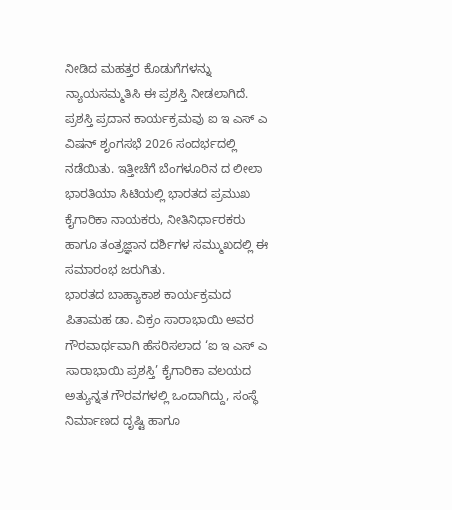ನೀಡಿದ ಮಹತ್ತರ ಕೊಡುಗೆಗಳನ್ನು ನ್ಯಾಯಸಮ್ಮತಿಸಿ ಈ ಪ್ರಶಸ್ತಿ ನೀಡಲಾಗಿದೆ.
ಪ್ರಶಸ್ತಿ ಪ್ರದಾನ ಕಾರ್ಯಕ್ರಮವು ಐ ಇ ಎಸ್ ಎ ವಿಷನ್ ಶೃಂಗಸಭೆ 2026 ಸಂದರ್ಭದಲ್ಲಿ ನಡೆಯಿತು. ಇತ್ತೀಚೆಗೆ ಬೆಂಗಳೂರಿನ ದ ಲೀಲಾ ಭಾರತಿಯಾ ಸಿಟಿಯಲ್ಲಿ ಭಾರತದ ಪ್ರಮುಖ ಕೈಗಾರಿಕಾ ನಾಯಕರು, ನೀತಿನಿರ್ಧಾರಕರು ಹಾಗೂ ತಂತ್ರಜ್ಞಾನ ದರ್ಶಿಗಳ ಸಮ್ಮುಖದಲ್ಲಿ ಈ ಸಮಾರಂಭ ಜರುಗಿತು.
ಭಾರತದ ಬಾಹ್ಯಾಕಾಶ ಕಾರ್ಯಕ್ರಮದ ಪಿತಾಮಹ ಡಾ. ವಿಕ್ರಂ ಸಾರಾಭಾಯಿ ಅವರ ಗೌರವಾರ್ಥವಾಗಿ ಹೆಸರಿಸಲಾದ ‘ಐ ಇ ಎಸ್ ಎ ಸಾರಾಭಾಯಿ ಪ್ರಶಸ್ತಿ’ ಕೈಗಾರಿಕಾ ವಲಯದ ಅತ್ಯುನ್ನತ ಗೌರವಗಳಲ್ಲಿ ಒಂದಾಗಿದ್ದು, ಸಂಸ್ಥೆ ನಿರ್ಮಾಣದ ದೃಷ್ಟಿ ಹಾಗೂ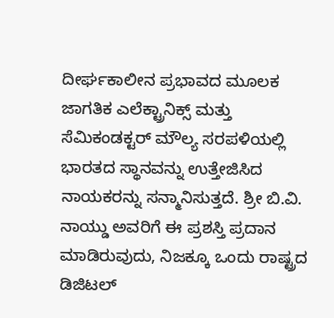ದೀರ್ಘಕಾಲೀನ ಪ್ರಭಾವದ ಮೂಲಕ ಜಾಗತಿಕ ಎಲೆಕ್ಟ್ರಾನಿಕ್ಸ್ ಮತ್ತು ಸೆಮಿಕಂಡಕ್ಟರ್ ಮೌಲ್ಯ ಸರಪಳಿಯಲ್ಲಿ ಭಾರತದ ಸ್ಥಾನವನ್ನು ಉತ್ತೇಜಿಸಿದ ನಾಯಕರನ್ನು ಸನ್ಮಾನಿಸುತ್ತದೆ. ಶ್ರೀ ಬಿ.ವಿ. ನಾಯ್ಡು ಅವರಿಗೆ ಈ ಪ್ರಶಸ್ತಿ ಪ್ರದಾನ ಮಾಡಿರುವುದು, ನಿಜಕ್ಕೂ ಒಂದು ರಾಷ್ಟ್ರದ ಡಿಜಿಟಲ್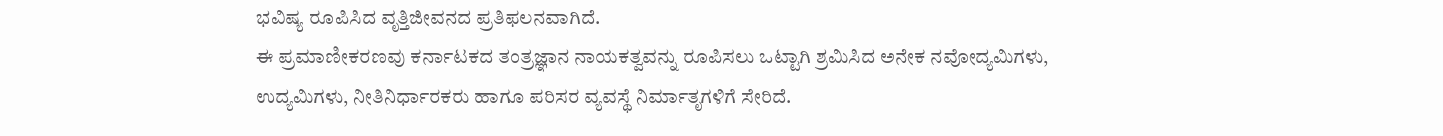ಭವಿಷ್ಯ ರೂಪಿಸಿದ ವೃತ್ತಿಜೀವನದ ಪ್ರತಿಫಲನವಾಗಿದೆ.
ಈ ಪ್ರಮಾಣೀಕರಣವು ಕರ್ನಾಟಕದ ತಂತ್ರಜ್ಞಾನ ನಾಯಕತ್ವವನ್ನು ರೂಪಿಸಲು ಒಟ್ಟಾಗಿ ಶ್ರಮಿಸಿದ ಅನೇಕ ನವೋದ್ಯಮಿಗಳು, ಉದ್ಯಮಿಗಳು, ನೀತಿನಿರ್ಧಾರಕರು ಹಾಗೂ ಪರಿಸರ ವ್ಯವಸ್ಥೆ ನಿರ್ಮಾತೃಗಳಿಗೆ ಸೇರಿದೆ.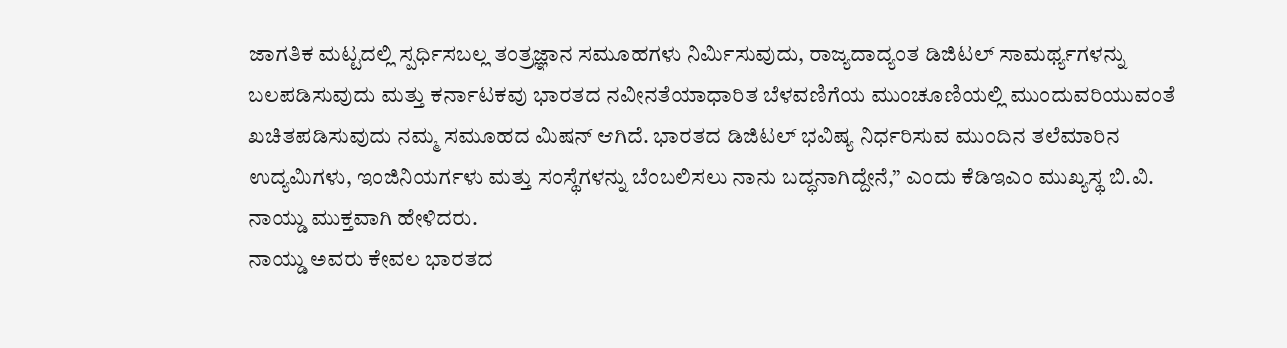ಜಾಗತಿಕ ಮಟ್ಟದಲ್ಲಿ ಸ್ಪರ್ಧಿಸಬಲ್ಲ ತಂತ್ರಜ್ಞಾನ ಸಮೂಹಗಳು ನಿರ್ಮಿಸುವುದು, ರಾಜ್ಯದಾದ್ಯಂತ ಡಿಜಿಟಲ್ ಸಾಮರ್ಥ್ಯಗಳನ್ನು ಬಲಪಡಿಸುವುದು ಮತ್ತು ಕರ್ನಾಟಕವು ಭಾರತದ ನವೀನತೆಯಾಧಾರಿತ ಬೆಳವಣಿಗೆಯ ಮುಂಚೂಣಿಯಲ್ಲಿ ಮುಂದುವರಿಯುವಂತೆ ಖಚಿತಪಡಿಸುವುದು ನಮ್ಮ ಸಮೂಹದ ಮಿಷನ್ ಆಗಿದೆ. ಭಾರತದ ಡಿಜಿಟಲ್ ಭವಿಷ್ಯ ನಿರ್ಧರಿಸುವ ಮುಂದಿನ ತಲೆಮಾರಿನ ಉದ್ಯಮಿಗಳು, ಇಂಜಿನಿಯರ್ಗಳು ಮತ್ತು ಸಂಸ್ಥೆಗಳನ್ನು ಬೆಂಬಲಿಸಲು ನಾನು ಬದ್ಧನಾಗಿದ್ದೇನೆ,” ಎಂದು ಕೆಡಿಇಎಂ ಮುಖ್ಯಸ್ಥ ಬಿ.ವಿ. ನಾಯ್ಡು ಮುಕ್ತವಾಗಿ ಹೇಳಿದರು.
ನಾಯ್ಡು ಅವರು ಕೇವಲ ಭಾರತದ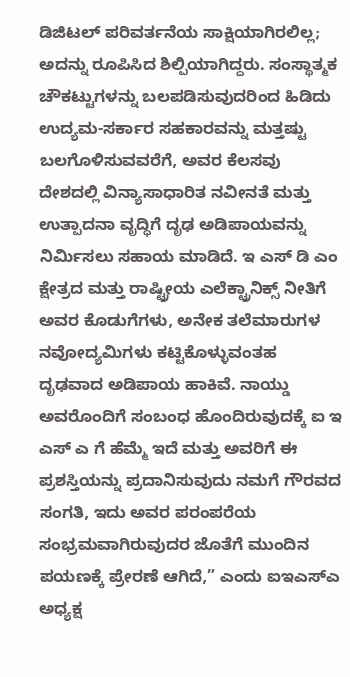ಡಿಜಿಟಲ್ ಪರಿವರ್ತನೆಯ ಸಾಕ್ಷಿಯಾಗಿರಲಿಲ್ಲ; ಅದನ್ನು ರೂಪಿಸಿದ ಶಿಲ್ಪಿಯಾಗಿದ್ದರು. ಸಂಸ್ಥಾತ್ಮಕ ಚೌಕಟ್ಟುಗಳನ್ನು ಬಲಪಡಿಸುವುದರಿಂದ ಹಿಡಿದು ಉದ್ಯಮ-ಸರ್ಕಾರ ಸಹಕಾರವನ್ನು ಮತ್ತಷ್ಟು ಬಲಗೊಳಿಸುವವರೆಗೆ, ಅವರ ಕೆಲಸವು ದೇಶದಲ್ಲಿ ವಿನ್ಯಾಸಾಧಾರಿತ ನವೀನತೆ ಮತ್ತು ಉತ್ಪಾದನಾ ವೃದ್ಧಿಗೆ ದೃಢ ಅಡಿಪಾಯವನ್ನು ನಿರ್ಮಿಸಲು ಸಹಾಯ ಮಾಡಿದೆ. ಇ ಎಸ್ ಡಿ ಎಂ ಕ್ಷೇತ್ರದ ಮತ್ತು ರಾಷ್ಟ್ರೀಯ ಎಲೆಕ್ಟ್ರಾನಿಕ್ಸ್ ನೀತಿಗೆ ಅವರ ಕೊಡುಗೆಗಳು, ಅನೇಕ ತಲೆಮಾರುಗಳ ನವೋದ್ಯಮಿಗಳು ಕಟ್ಟಿಕೊಳ್ಳುವಂತಹ ದೃಢವಾದ ಅಡಿಪಾಯ ಹಾಕಿವೆ. ನಾಯ್ಡು ಅವರೊಂದಿಗೆ ಸಂಬಂಧ ಹೊಂದಿರುವುದಕ್ಕೆ ಐ ಇ ಎಸ್ ಎ ಗೆ ಹೆಮ್ಮೆ ಇದೆ ಮತ್ತು ಅವರಿಗೆ ಈ ಪ್ರಶಸ್ತಿಯನ್ನು ಪ್ರದಾನಿಸುವುದು ನಮಗೆ ಗೌರವದ ಸಂಗತಿ, ಇದು ಅವರ ಪರಂಪರೆಯ ಸಂಭ್ರಮವಾಗಿರುವುದರ ಜೊತೆಗೆ ಮುಂದಿನ ಪಯಣಕ್ಕೆ ಪ್ರೇರಣೆ ಆಗಿದೆ,” ಎಂದು ಐಇಎಸ್ಎ ಅಧ್ಯಕ್ಷ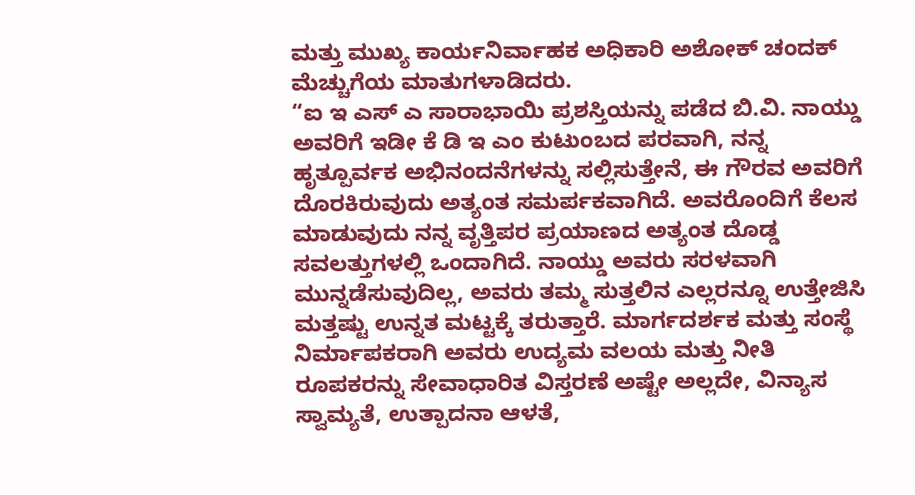ಮತ್ತು ಮುಖ್ಯ ಕಾರ್ಯನಿರ್ವಾಹಕ ಅಧಿಕಾರಿ ಅಶೋಕ್ ಚಂದಕ್ ಮೆಚ್ಚುಗೆಯ ಮಾತುಗಳಾಡಿದರು.
“ಐ ಇ ಎಸ್ ಎ ಸಾರಾಭಾಯಿ ಪ್ರಶಸ್ತಿಯನ್ನು ಪಡೆದ ಬಿ.ವಿ. ನಾಯ್ಡು ಅವರಿಗೆ ಇಡೀ ಕೆ ಡಿ ಇ ಎಂ ಕುಟುಂಬದ ಪರವಾಗಿ, ನನ್ನ ಹೃತ್ಪೂರ್ವಕ ಅಭಿನಂದನೆಗಳನ್ನು ಸಲ್ಲಿಸುತ್ತೇನೆ, ಈ ಗೌರವ ಅವರಿಗೆ ದೊರಕಿರುವುದು ಅತ್ಯಂತ ಸಮರ್ಪಕವಾಗಿದೆ. ಅವರೊಂದಿಗೆ ಕೆಲಸ ಮಾಡುವುದು ನನ್ನ ವೃತ್ತಿಪರ ಪ್ರಯಾಣದ ಅತ್ಯಂತ ದೊಡ್ಡ ಸವಲತ್ತುಗಳಲ್ಲಿ ಒಂದಾಗಿದೆ. ನಾಯ್ಡು ಅವರು ಸರಳವಾಗಿ ಮುನ್ನಡೆಸುವುದಿಲ್ಲ, ಅವರು ತಮ್ಮ ಸುತ್ತಲಿನ ಎಲ್ಲರನ್ನೂ ಉತ್ತೇಜಿಸಿ ಮತ್ತಷ್ಟು ಉನ್ನತ ಮಟ್ಟಕ್ಕೆ ತರುತ್ತಾರೆ. ಮಾರ್ಗದರ್ಶಕ ಮತ್ತು ಸಂಸ್ಥೆ ನಿರ್ಮಾಪಕರಾಗಿ ಅವರು ಉದ್ಯಮ ವಲಯ ಮತ್ತು ನೀತಿ ರೂಪಕರನ್ನು ಸೇವಾಧಾರಿತ ವಿಸ್ತರಣೆ ಅಷ್ಟೇ ಅಲ್ಲದೇ, ವಿನ್ಯಾಸ ಸ್ವಾಮ್ಯತೆ, ಉತ್ಪಾದನಾ ಆಳತೆ,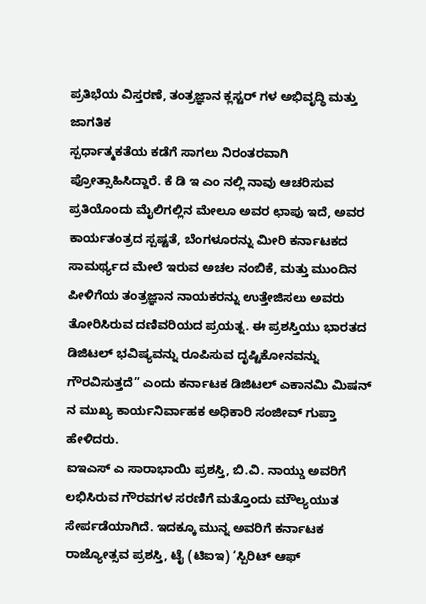ಪ್ರತಿಭೆಯ ವಿಸ್ತರಣೆ, ತಂತ್ರಜ್ಞಾನ ಕ್ಲಸ್ಟರ್ ಗಳ ಅಭಿವೃದ್ಧಿ ಮತ್ತು ಜಾಗತಿಕ
ಸ್ಪರ್ಧಾತ್ಮಕತೆಯ ಕಡೆಗೆ ಸಾಗಲು ನಿರಂತರವಾಗಿ ಪ್ರೋತ್ಸಾಹಿಸಿದ್ದಾರೆ. ಕೆ ಡಿ ಇ ಎಂ ನಲ್ಲಿ ನಾವು ಆಚರಿಸುವ ಪ್ರತಿಯೊಂದು ಮೈಲಿಗಲ್ಲಿನ ಮೇಲೂ ಅವರ ಛಾಪು ಇದೆ, ಅವರ ಕಾರ್ಯತಂತ್ರದ ಸ್ಪಷ್ಟತೆ, ಬೆಂಗಳೂರನ್ನು ಮೀರಿ ಕರ್ನಾಟಕದ ಸಾಮರ್ಥ್ಯದ ಮೇಲೆ ಇರುವ ಅಚಲ ನಂಬಿಕೆ, ಮತ್ತು ಮುಂದಿನ ಪೀಳಿಗೆಯ ತಂತ್ರಜ್ಞಾನ ನಾಯಕರನ್ನು ಉತ್ತೇಜಿಸಲು ಅವರು ತೋರಿಸಿರುವ ದಣಿವರಿಯದ ಪ್ರಯತ್ನ. ಈ ಪ್ರಶಸ್ತಿಯು ಭಾರತದ ಡಿಜಿಟಲ್ ಭವಿಷ್ಯವನ್ನು ರೂಪಿಸುವ ದೃಷ್ಟಿಕೋನವನ್ನು ಗೌರವಿಸುತ್ತದೆ” ಎಂದು ಕರ್ನಾಟಕ ಡಿಜಿಟಲ್ ಎಕಾನಮಿ ಮಿಷನ್ ನ ಮುಖ್ಯ ಕಾರ್ಯನಿರ್ವಾಹಕ ಅಧಿಕಾರಿ ಸಂಜೀವ್ ಗುಪ್ತಾ ಹೇಳಿದರು.
ಐಇಎಸ್ ಎ ಸಾರಾಭಾಯಿ ಪ್ರಶಸ್ತಿ, ಬಿ.ವಿ. ನಾಯ್ಡು ಅವರಿಗೆ ಲಭಿಸಿರುವ ಗೌರವಗಳ ಸರಣಿಗೆ ಮತ್ತೊಂದು ಮೌಲ್ಯಯುತ ಸೇರ್ಪಡೆಯಾಗಿದೆ. ಇದಕ್ಕೂ ಮುನ್ನ ಅವರಿಗೆ ಕರ್ನಾಟಕ ರಾಜ್ಯೋತ್ಸವ ಪ್ರಶಸ್ತಿ, ಟೈ (ಟಿಐಇ) ‘ಸ್ಪಿರಿಟ್ ಆಫ್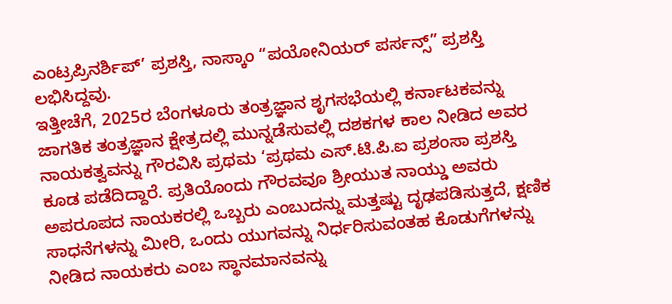ಎಂಟ್ರಪ್ರಿನರ್ಶಿಪ್’ ಪ್ರಶಸ್ತಿ, ನಾಸ್ಕಾಂ “ಪಯೋನಿಯರ್ ಪರ್ಸನ್ಸ್” ಪ್ರಶಸ್ತಿ ಲಭಿಸಿದ್ದವು.
ಇತ್ತೀಚೆಗೆ, 2025ರ ಬೆಂಗಳೂರು ತಂತ್ರಜ್ಞಾನ ಶೃಗಸಭೆಯಲ್ಲಿ ಕರ್ನಾಟಕವನ್ನು ಜಾಗತಿಕ ತಂತ್ರಜ್ಞಾನ ಕ್ಷೇತ್ರದಲ್ಲಿ ಮುನ್ನಡೆಸುವಲ್ಲಿ ದಶಕಗಳ ಕಾಲ ನೀಡಿದ ಅವರ ನಾಯಕತ್ವವನ್ನು ಗೌರವಿಸಿ ಪ್ರಥಮ ‘ಪ್ರಥಮ ಎಸ್.ಟಿ.ಪಿ.ಐ ಪ್ರಶಂಸಾ ಪ್ರಶಸ್ತಿ ಕೂಡ ಪಡೆದಿದ್ದಾರೆ. ಪ್ರತಿಯೊಂದು ಗೌರವವೂ ಶ್ರೀಯುತ ನಾಯ್ಡು ಅವರು ಅಪರೂಪದ ನಾಯಕರಲ್ಲಿ ಒಬ್ಬರು ಎಂಬುದನ್ನು ಮತ್ತಷ್ಟು ದೃಢಪಡಿಸುತ್ತದೆ, ಕ್ಷಣಿಕ ಸಾಧನೆಗಳನ್ನು ಮೀರಿ, ಒಂದು ಯುಗವನ್ನು ನಿರ್ಧರಿಸುವಂತಹ ಕೊಡುಗೆಗಳನ್ನು ನೀಡಿದ ನಾಯಕರು ಎಂಬ ಸ್ಥಾನಮಾನವನ್ನು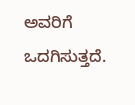ಅವರಿಗೆ ಒದಗಿಸುತ್ತದೆ.